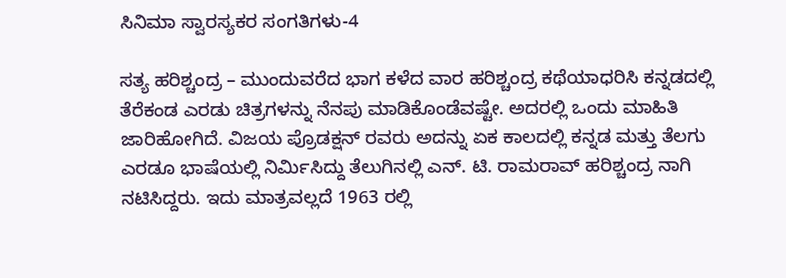ಸಿನಿಮಾ ಸ್ವಾರಸ್ಯಕರ ಸಂಗತಿಗಳು-4

ಸತ್ಯ ಹರಿಶ್ಚಂದ್ರ – ಮುಂದುವರೆದ ಭಾಗ ಕಳೆದ ವಾರ ಹರಿಶ್ಚಂದ್ರ ಕಥೆಯಾಧರಿಸಿ ಕನ್ನಡದಲ್ಲಿ ತೆರೆಕಂಡ ಎರಡು ಚಿತ್ರಗಳನ್ನು ನೆನಪು ಮಾಡಿಕೊಂಡೆವಷ್ಟೇ. ಅದರಲ್ಲಿ ಒಂದು ಮಾಹಿತಿ ಜಾರಿಹೋಗಿದೆ. ವಿಜಯ ಪ್ರೊಡಕ್ಷನ್ ರವರು ಅದನ್ನು ಏಕ ಕಾಲದಲ್ಲಿ ಕನ್ನಡ ಮತ್ತು ತೆಲಗು ಎರಡೂ ಭಾಷೆಯಲ್ಲಿ ನಿರ್ಮಿಸಿದ್ದು ತೆಲುಗಿನಲ್ಲಿ ಎನ್. ಟಿ. ರಾಮರಾವ್ ಹರಿಶ್ಚಂದ್ರ ನಾಗಿ ನಟಿಸಿದ್ದರು. ಇದು ಮಾತ್ರವಲ್ಲದೆ 1963 ರಲ್ಲಿ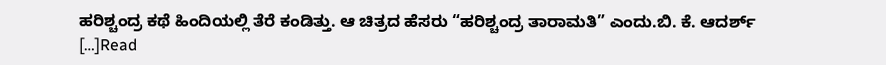ಹರಿಶ್ಚಂದ್ರ ಕಥೆ ಹಿಂದಿಯಲ್ಲಿ ತೆರೆ ಕಂಡಿತ್ತು. ಆ ಚಿತ್ರದ ಹೆಸರು “ಹರಿಶ್ಚಂದ್ರ ತಾರಾಮತಿ” ಎಂದು.ಬಿ. ಕೆ. ಆದರ್ಶ್ […]Read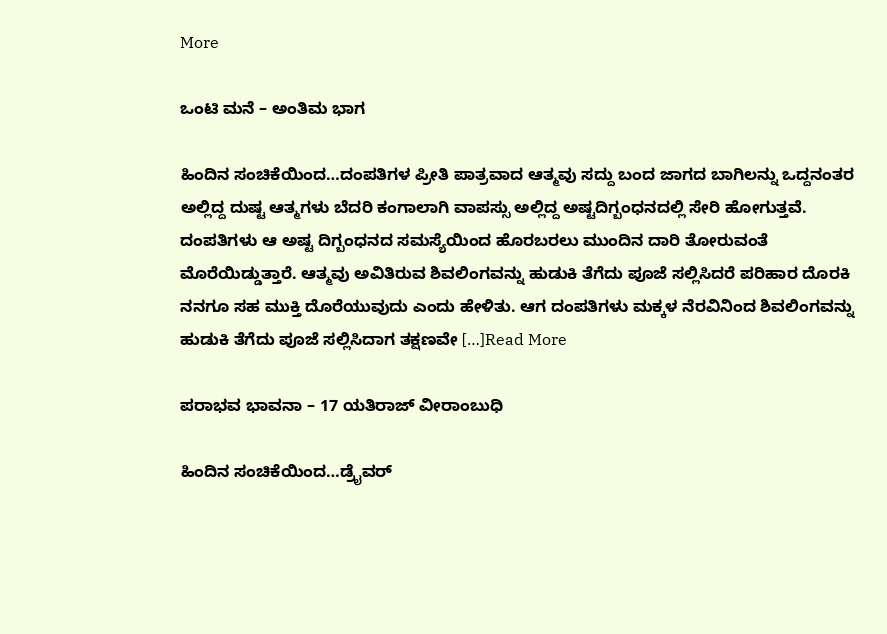More

ಒಂಟಿ ಮನೆ – ಅಂತಿಮ ಭಾಗ

ಹಿಂದಿನ ಸಂಚಿಕೆಯಿಂದ…ದಂಪತಿಗಳ ಪ್ರೀತಿ ಪಾತ್ರವಾದ ಆತ್ಮವು ಸದ್ದು ಬಂದ ಜಾಗದ ಬಾಗಿಲನ್ನು ಒದ್ದನಂತರ ಅಲ್ಲಿದ್ದ ದುಷ್ಟ ಆತ್ಮಗಳು ಬೆದರಿ ಕಂಗಾಲಾಗಿ ವಾಪಸ್ಸು ಅಲ್ಲಿದ್ದ ಅಷ್ಟದಿಗ್ಬಂಧನದಲ್ಲಿ ಸೇರಿ ಹೋಗುತ್ತವೆ. ದಂಪತಿಗಳು ಆ ಅಷ್ಟ ದಿಗ್ಬಂಧನದ ಸಮಸ್ಯೆಯಿಂದ ಹೊರಬರಲು ಮುಂದಿನ ದಾರಿ ತೋರುವಂತೆ ಮೊರೆಯಿಡ್ಡುತ್ತಾರೆ. ಆತ್ಮವು ಅವಿತಿರುವ ಶಿವಲಿಂಗವನ್ನು ಹುಡುಕಿ ತೆಗೆದು ಪೂಜೆ ಸಲ್ಲಿಸಿದರೆ ಪರಿಹಾರ ದೊರಕಿ ನನಗೂ ಸಹ ಮುಕ್ತಿ ದೊರೆಯುವುದು ಎಂದು ಹೇಳಿತು. ಆಗ ದಂಪತಿಗಳು ಮಕ್ಕಳ ನೆರವಿನಿಂದ ಶಿವಲಿಂಗವನ್ನು ಹುಡುಕಿ ತೆಗೆದು ಪೂಜೆ ಸಲ್ಲಿಸಿದಾಗ ತಕ್ಷಣವೇ […]Read More

ಪರಾಭವ ಭಾವನಾ – 17 ಯತಿರಾಜ್ ವೀರಾಂಬುಧಿ

ಹಿಂದಿನ ಸಂಚಿಕೆಯಿಂದ…ಡ್ರೈವರ್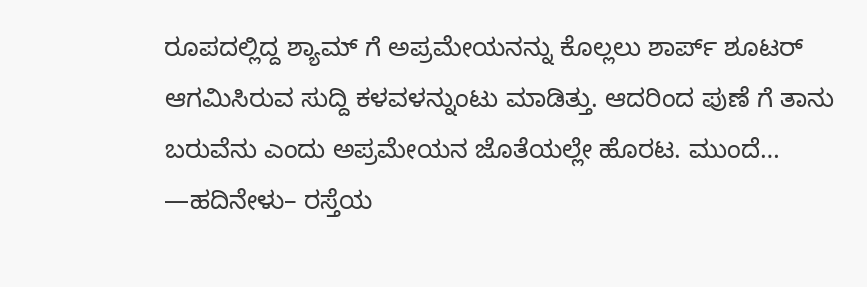ರೂಪದಲ್ಲಿದ್ದ ಶ್ಯಾಮ್ ಗೆ ಅಪ್ರಮೇಯನನ್ನು ಕೊಲ್ಲಲು ಶಾರ್ಪ್ ಶೂಟರ್ ಆಗಮಿಸಿರುವ ಸುದ್ದಿ ಕಳವಳನ್ನುಂಟು ಮಾಡಿತ್ತು. ಆದರಿಂದ ಪುಣೆ ಗೆ ತಾನು ಬರುವೆನು ಎಂದು ಅಪ್ರಮೇಯನ ಜೊತೆಯಲ್ಲೇ ಹೊರಟ. ಮುಂದೆ… —ಹದಿನೇಳು– ರಸ್ತೆಯ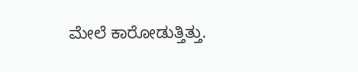ಮೇಲೆ ಕಾರೋಡುತ್ತಿತ್ತು.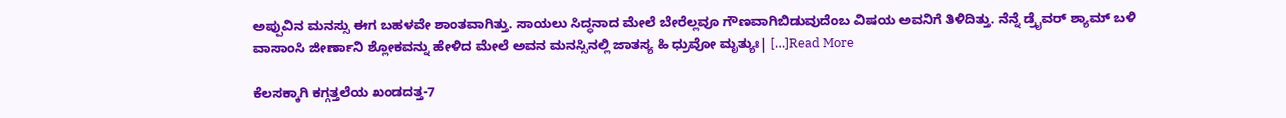ಅಪ್ಪುವಿನ ಮನಸ್ಸು ಈಗ ಬಹಳವೇ ಶಾಂತವಾಗಿತ್ತು. ಸಾಯಲು ಸಿದ್ಧನಾದ ಮೇಲೆ ಬೇರೆಲ್ಲವೂ ಗೌಣವಾಗಿಬಿಡುವುದೆಂಬ ವಿಷಯ ಅವನಿಗೆ ತಿಳಿದಿತ್ತು. ನೆನ್ನೆ ಡ್ರೈವರ್‌ ಶ್ಯಾಮ್‌ ಬಳಿ ವಾಸಾಂಸಿ ಜೀರ್ಣಾನಿ ಶ್ಲೋಕವನ್ನು ಹೇಳಿದ ಮೇಲೆ ಅವನ ಮನಸ್ಸಿನಲ್ಲಿ ಜಾತಸ್ಯ ಹಿ ಧ್ರುವೋ ಮೃತ್ಯುಃ| […]Read More

ಕೆಲಸಕ್ಕಾಗಿ ಕಗ್ಗತ್ತಲೆಯ ಖಂಡದತ್ತ-7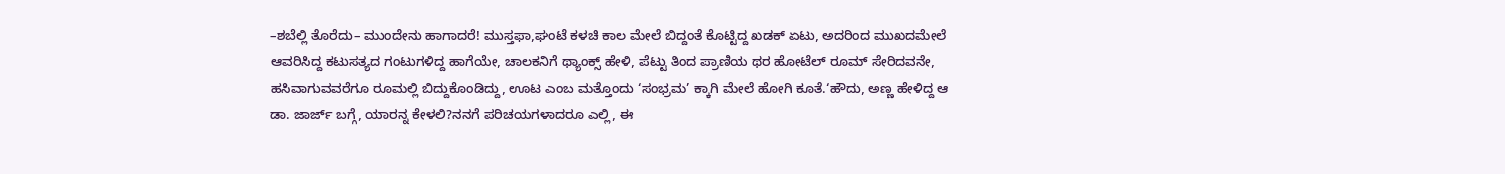–ಶಬೆಲ್ಲಿ ತೊರೆದು– ಮುಂದೇನು ಹಾಗಾದರೆ! ಮುಸ್ತಫಾ,ಘಂಟೆ ಕಳಚಿ ಕಾಲ ಮೇಲೆ ಬಿದ್ದಂತೆ ಕೊಟ್ಟಿದ್ದ ಖಡಕ್ ಏಟು, ಅದರಿಂದ ಮುಖದಮೇಲೆ ಆವರಿಸಿದ್ದ ಕಟುಸತ್ಯದ ಗಂಟುಗಳಿದ್ದ ಹಾಗೆಯೇ, ಚಾಲಕನಿಗೆ ಥ್ಯಾಂಕ್ಸ್ ಹೇಳಿ, ಪೆಟ್ಟು ತಿಂದ ಪ್ರಾಣಿಯ ಥರ ಹೋಟೆಲ್ ರೂಮ್ ಸೇರಿದವನೇ, ಹಸಿವಾಗುವವರೆಗೂ ರೂಮಲ್ಲಿ ಬಿದ್ದುಕೊಂಡಿದ್ದು, ಊಟ ಎಂಬ ಮತ್ತೊಂದು ‘ಸಂಭ್ರಮ’ ಕ್ಕಾಗಿ ಮೇಲೆ ಹೋಗಿ ಕೂತೆ.‘ಹೌದು, ಅಣ್ಣ ಹೇಳಿದ್ದ ಆ ಡಾ. ಜಾರ್ಜ್ ಬಗ್ಗೆ, ಯಾರನ್ನ ಕೇಳಲಿ?ನನಗೆ ಪರಿಚಯಗಳಾದರೂ ಎಲ್ಲಿ, ಈ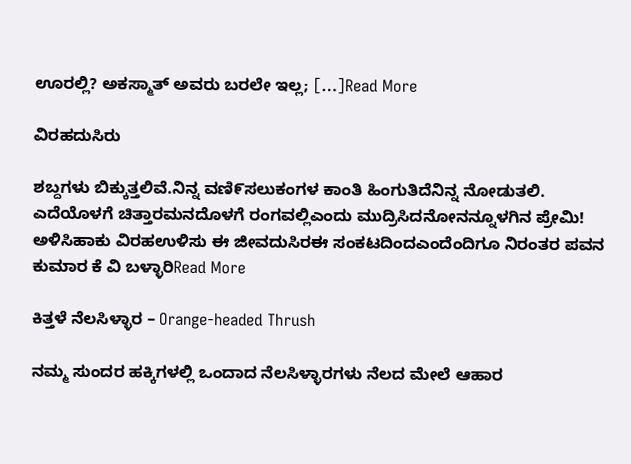ಊರಲ್ಲಿ? ಅಕಸ್ಮಾತ್ ಅವರು ಬರಲೇ ಇಲ್ಲ; […]Read More

ವಿರಹದುಸಿರು

ಶಬ್ದಗಳು ಬಿಕ್ಕುತ್ತಲಿವೆ.ನಿನ್ನ ವಣಿ೯ಸಲುಕಂಗಳ ಕಾಂತಿ ಹಿಂಗುತಿದೆನಿನ್ನ ನೋಡುತಲಿ. ಎದೆಯೊಳಗೆ ಚಿತ್ತಾರಮನದೊಳಗೆ ರಂಗವಲ್ಲಿಎಂದು ಮುದ್ರಿಸಿದನೋನನ್ನೂಳಗಿನ ಪ್ರೇಮಿ! ಅಳಿಸಿಹಾಕು ವಿರಹಉಳಿಸು ಈ ಜೀವದುಸಿರಈ ಸಂಕಟದಿಂದಎಂದೆಂದಿಗೂ ನಿರಂತರ ಪವನ ಕುಮಾರ ಕೆ ವಿ ಬಳ್ಳಾರಿRead More

ಕಿತ್ತಳೆ ನೆಲಸಿಳ್ಳಾರ – Orange-headed Thrush

ನಮ್ಮ ಸುಂದರ ಹಕ್ಕಿಗಳಲ್ಲಿ ಒಂದಾದ ನೆಲಸಿಳ್ಳಾರಗಳು ನೆಲದ ಮೇಲೆ ಆಹಾರ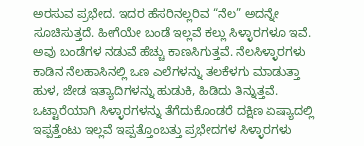ಅರಸುವ ಪ್ರಭೇದ. ಇದರ ಹೆಸರಿನಲ್ಲರಿವ “ನೆಲ” ಅದನ್ನೇ ಸೂಚಿಸುತ್ತದೆ. ಹೀಗೆಯೇ ಬಂಡೆ ಇಲ್ಲವೆ ಕಲ್ಲು ಸಿಳ್ಳಾರಗಳೂ ಇವೆ. ಅವು ಬಂಡೆಗಳ ನಡುವೆ ಹೆಚ್ಚು ಕಾಣಸಿಗುತ್ತವೆ. ನೆಲಸಿಳ್ಳಾರಗಳು ಕಾಡಿನ ನೆಲಹಾಸಿನಲ್ಲಿ ಒಣ ಎಲೆಗಳನ್ನು ತಲಕೆಳಗು ಮಾಡುತ್ತಾ ಹುಳ, ಜೇಡ ಇತ್ಯಾದಿಗಳನ್ನು ಹುಡುಕಿ, ಹಿಡಿದು ತಿನ್ನುತ್ತವೆ. ಒಟ್ಟಾರೆಯಾಗಿ ಸಿಳ್ಳಾರಗಳನ್ನು ತೆಗೆದುಕೊಂಡರೆ ದಕ್ಷಿಣ ಏಷ್ಯಾದಲ್ಲಿ ಇಪ್ಪತ್ತೆಂಟು ಇಲ್ಲವೆ ಇಪ್ಪತ್ತೊಂಬತ್ತು ಪ್ರಭೇದಗಳ ಸಿಳ್ಳಾರಗಳು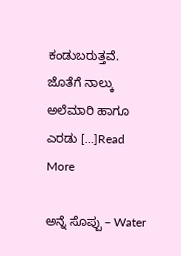ಕಂಡುಬರುತ್ತವೆ. ಜೊತೆಗೆ ನಾಲ್ಕು ಅಲೆಮಾರಿ ಹಾಗೂ ಎರಡು […]Read More

ಅನ್ನೆ ಸೊಪ್ಪು – Water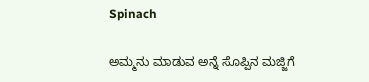Spinach

ಅಮ್ಮನು ಮಾಡುವ ಅನ್ನೆ ಸೊಪ್ಪಿನ ಮಜ್ಜಿಗೆ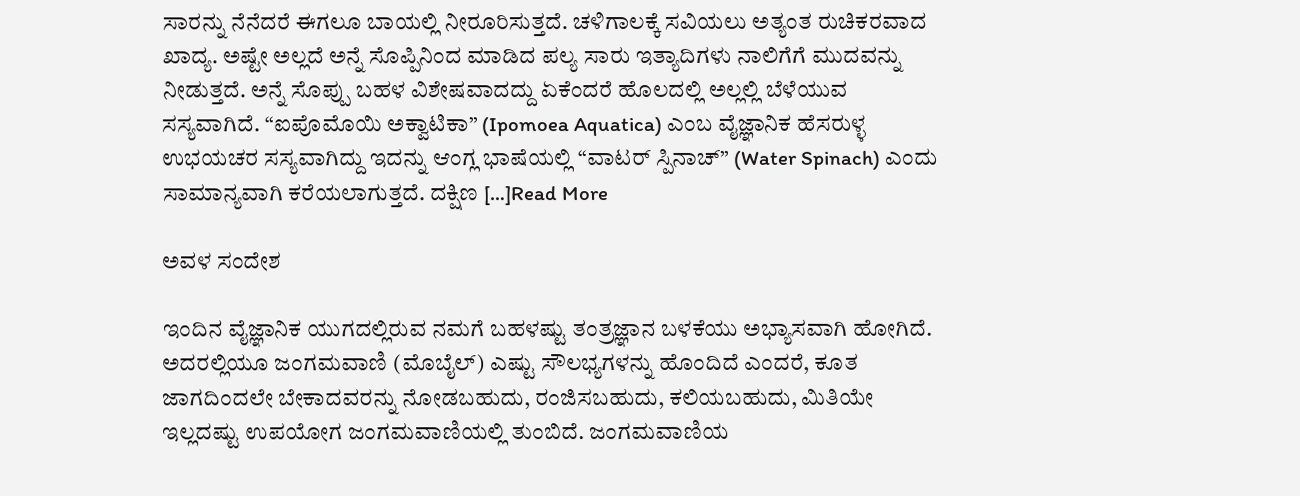ಸಾರನ್ನು ನೆನೆದರೆ ಈಗಲೂ ಬಾಯಲ್ಲಿ ನೀರೂರಿಸುತ್ತದೆ. ಚಳಿಗಾಲಕ್ಕೆ ಸವಿಯಲು ಅತ್ಯಂತ ರುಚಿಕರವಾದ ಖಾದ್ಯ. ಅಷ್ಟೇ ಅಲ್ಲದೆ ಅನ್ನೆ ಸೊಪ್ಪಿನಿಂದ ಮಾಡಿದ ಪಲ್ಯ ಸಾರು ಇತ್ಯಾದಿಗಳು ನಾಲಿಗೆಗೆ ಮುದವನ್ನು ನೀಡುತ್ತದೆ. ಅನ್ನೆ ಸೊಪ್ಪು ಬಹಳ ವಿಶೇಷವಾದದ್ದು ಏಕೆಂದರೆ ಹೊಲದಲ್ಲಿ ಅಲ್ಲಲ್ಲಿ ಬೆಳೆಯುವ ಸಸ್ಯವಾಗಿದೆ. “ಐಪೊಮೊಯಿ ಅಕ್ವಾಟಿಕಾ” (Ipomoea Aquatica) ಎಂಬ ವೈಜ್ಞಾನಿಕ ಹೆಸರುಳ್ಳ ಉಭಯಚರ ಸಸ್ಯವಾಗಿದ್ದು ಇದನ್ನು ಆಂಗ್ಲ ಭಾಷೆಯಲ್ಲಿ “ವಾಟರ್ ಸ್ಪಿನಾಚ್” (Water Spinach) ಎಂದು ಸಾಮಾನ್ಯವಾಗಿ ಕರೆಯಲಾಗುತ್ತದೆ. ದಕ್ಷಿಣ […]Read More

ಅವಳ ಸಂದೇಶ

ಇಂದಿನ ವೈಜ್ಞಾನಿಕ ಯುಗದಲ್ಲಿರುವ ನಮಗೆ ಬಹಳಷ್ಟು ತಂತ್ರಜ್ಞಾನ ಬಳಕೆಯು ಅಭ್ಯಾಸವಾಗಿ ಹೋಗಿದೆ. ಅದರಲ್ಲಿಯೂ ಜಂಗಮವಾಣಿ (ಮೊಬೈಲ್) ಎಷ್ಟು ಸೌಲಭ್ಯಗಳನ್ನು ಹೊಂದಿದೆ ಎಂದರೆ, ಕೂತ ಜಾಗದಿಂದಲೇ ಬೇಕಾದವರನ್ನು ನೋಡಬಹುದು, ರಂಜಿಸಬಹುದು, ಕಲಿಯಬಹುದು, ಮಿತಿಯೇ ಇಲ್ಲದಷ್ಟು ಉಪಯೋಗ ಜಂಗಮವಾಣಿಯಲ್ಲಿ ತುಂಬಿದೆ. ಜಂಗಮವಾಣಿಯ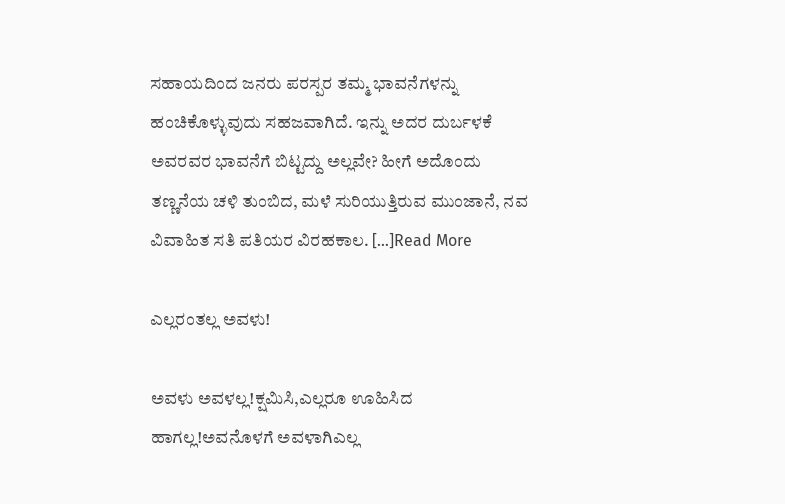ಸಹಾಯದಿಂದ ಜನರು ಪರಸ್ಪರ ತಮ್ಮ ಭಾವನೆಗಳನ್ನು ಹಂಚಿಕೊಳ್ಳುವುದು ಸಹಜವಾಗಿದೆ. ಇನ್ನು ಅದರ ದುರ್ಬಳಕೆ ಅವರವರ ಭಾವನೆಗೆ ಬಿಟ್ಟದ್ದು ಅಲ್ಲವೇ? ಹೀಗೆ ಅದೊಂದು ತಣ್ಣನೆಯ ಚಳಿ ತುಂಬಿದ, ಮಳೆ ಸುರಿಯುತ್ತಿರುವ ಮುಂಜಾನೆ, ನವ ವಿವಾಹಿತ ಸತಿ ಪತಿಯರ ವಿರಹಕಾಲ. […]Read More

ಎಲ್ಲರಂತಲ್ಲ ಅವಳು!

ಅವಳು ಅವಳಲ್ಲ!ಕ್ಷಮಿಸಿ,ಎಲ್ಲರೂ ಊಹಿಸಿದ ಹಾಗಲ್ಲ!ಅವನೊಳಗೆ ಅವಳಾಗಿಎಲ್ಲ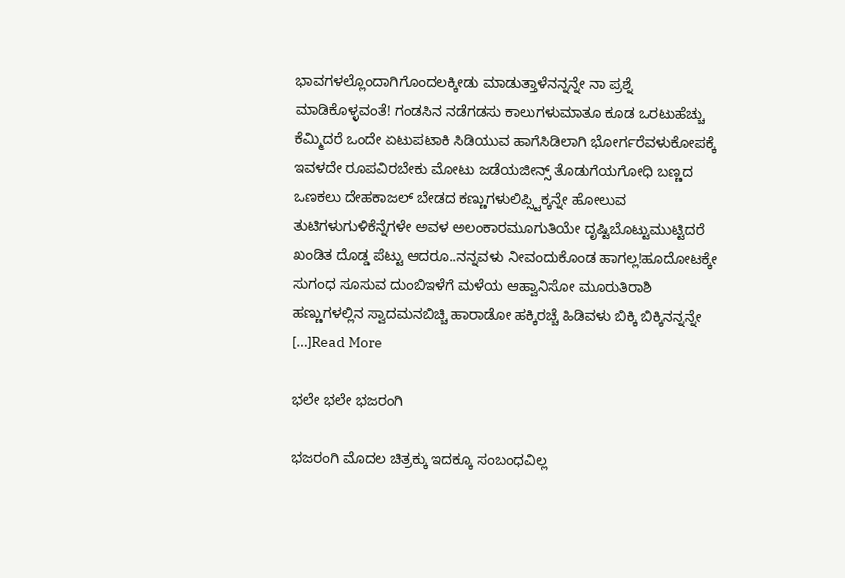ಭಾವಗಳಲ್ಲೊಂದಾಗಿಗೊಂದಲಕ್ಕೀಡು ಮಾಡುತ್ತಾಳೆನನ್ನನ್ನೇ ನಾ ಪ್ರಶ್ನೆ ಮಾಡಿಕೊಳ್ಳವಂತೆ! ಗಂಡಸಿನ ನಡೆಗಡಸು ಕಾಲುಗಳುಮಾತೂ ಕೂಡ ಒರಟುಹೆಚ್ಚು ಕೆಮ್ಮಿದರೆ ಒಂದೇ ಏಟುಪಟಾಕಿ ಸಿಡಿಯುವ ಹಾಗೆಸಿಡಿಲಾಗಿ ಭೋರ್ಗರೆವಳುಕೋಪಕ್ಕೆ ಇವಳದೇ ರೂಪವಿರಬೇಕು ಮೋಟು ಜಡೆಯಜೀನ್ಸ್ ತೊಡುಗೆಯಗೋಧಿ ಬಣ್ಣದ ಒಣಕಲು ದೇಹಕಾಜಲ್ ಬೇಡದ ಕಣ್ಣುಗಳುಲಿಪ್ಸ್ಟಿಕ್ಕನ್ನೇ ಹೋಲುವ ತುಟಿಗಳುಗುಳಿಕೆನ್ನೆಗಳೇ ಅವಳ ಅಲಂಕಾರಮೂಗುತಿಯೇ ದೃಷ್ಟಿಬೊಟ್ಟುಮುಟ್ಟಿದರೆ ಖಂಡಿತ ದೊಡ್ಡ ಪೆಟ್ಟು ಆದರೂ..ನನ್ನವಳು ನೀವಂದುಕೊಂಡ ಹಾಗಲ್ಲ!ಹೂದೋಟಕ್ಕೇ ಸುಗಂಧ ಸೂಸುವ ದುಂಬಿಇಳೆಗೆ ಮಳೆಯ ಆಹ್ವಾನಿಸೋ ಮೂರುತಿರಾಶಿ ಹಣ್ಣುಗಳಲ್ಲಿನ ಸ್ವಾದಮನಬಿಚ್ಚಿ ಹಾರಾಡೋ ಹಕ್ಕಿರಚ್ಚೆ ಹಿಡಿವಳು ಬಿಕ್ಕಿ ಬಿಕ್ಕಿನನ್ನನ್ನೇ […]Read More

ಭಲೇ ಭಲೇ ಭಜರಂಗಿ

ಭಜರಂಗಿ ಮೊದಲ ಚಿತ್ರಕ್ಕು ಇದಕ್ಕೂ ಸಂಬಂಧವಿಲ್ಲ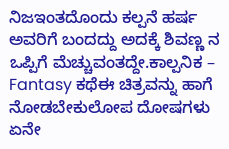ನಿಜಇಂತದೊಂದು ಕಲ್ಪನೆ ಹರ್ಷ ಅವರಿಗೆ ಬಂದದ್ದು ಅದಕ್ಕೆ ಶಿವಣ್ಣ ನ ಒಪ್ಪಿಗೆ ಮೆಚ್ಚುವಂತದ್ದೇ.ಕಾಲ್ಪನಿಕ – Fantasy ಕಥೆಈ ಚಿತ್ರವನ್ನು ಹಾಗೆ ನೋಡಬೇಕುಲೋಪ ದೋಷಗಳು ಏನೇ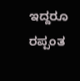ಇದ್ದರೂ ರಪ್ಪಂತ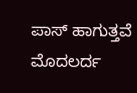ಪಾಸ್ ಹಾಗುತ್ತವೆ ಮೊದಲರ್ದ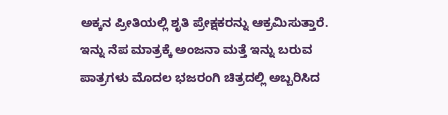ಅಕ್ಕನ ಪ್ರೀತಿಯಲ್ಲಿ ಶೃತಿ ಪ್ರೇಕ್ಷಕರನ್ನು ಆಕ್ರಮಿಸುತ್ತಾರೆ. ಇನ್ನು ನೆಪ ಮಾತ್ರಕ್ಕೆ ಅಂಜನಾ ಮತ್ತೆ ಇನ್ನು ಬರುವ ಪಾತ್ರಗಳು ಮೊದಲ ಭಜರಂಗಿ ಚಿತ್ರದಲ್ಲಿ ಅಬ್ಬರಿಸಿದ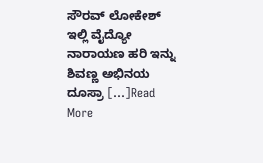ಸೌರವ್ ಲೋಕೇಶ್ ಇಲ್ಲಿ ವೈದ್ಯೋ ನಾರಾಯಣ ಹರಿ ಇನ್ನು ಶಿವಣ್ಣ ಅಭಿನಯ ದೂಸ್ರಾ […]Read More